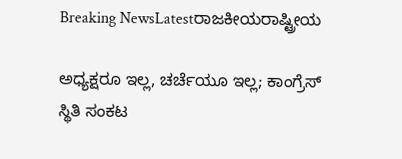Breaking NewsLatestರಾಜಕೀಯರಾಷ್ಟ್ರೀಯ

ಅಧ್ಯಕ್ಷರೂ ಇಲ್ಲ, ಚರ್ಚೆಯೂ ಇಲ್ಲ; ಕಾಂಗ್ರೆಸ್ ಸ್ಥಿತಿ ಸಂಕಟ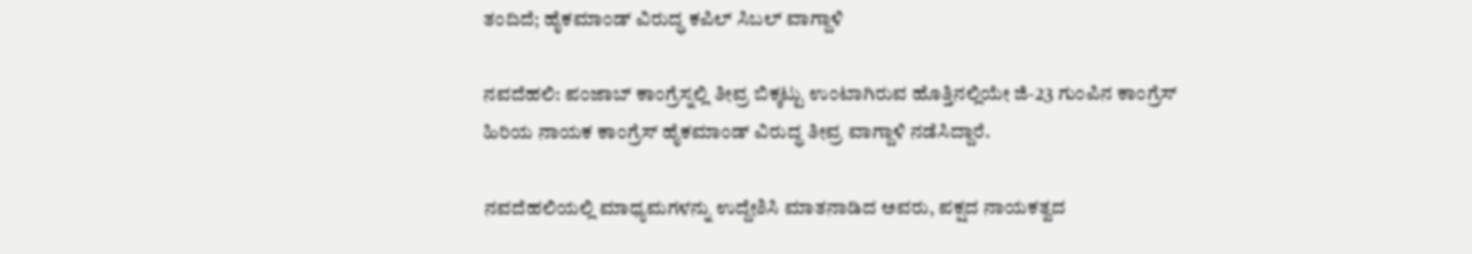ತಂದಿದೆ; ಹೈಕಮಾಂಡ್ ವಿರುದ್ಧ ಕಪಿಲ್ ಸಿಬಲ್ ವಾಗ್ದಾಳಿ

ನವದೆಹಲಿ: ಪಂಜಾಬ್ ಕಾಂಗ್ರೆಸ್ನಲ್ಲಿ ತೀವ್ರ ಬಿಕ್ಕಟ್ಟು ಉಂಟಾಗಿರುವ ಹೊತ್ತಿನಲ್ಲಿಯೇ ಜಿ-23 ಗುಂಪಿನ ಕಾಂಗ್ರೆಸ್ ಹಿರಿಯ ನಾಯಕ ಕಾಂಗ್ರೆಸ್ ಹೈಕಮಾಂಡ್ ವಿರುದ್ಧ ತೀವ್ರ ವಾಗ್ದಾಳಿ ನಡೆಸಿದ್ದಾರೆ.

ನವದೆಹಲಿಯಲ್ಲಿ ಮಾಧ್ಯಮಗಳನ್ನು ಉದ್ದೇಶಿಸಿ ಮಾತನಾಡಿದ ಅವರು, ಪಕ್ಷದ ನಾಯಕತ್ವದ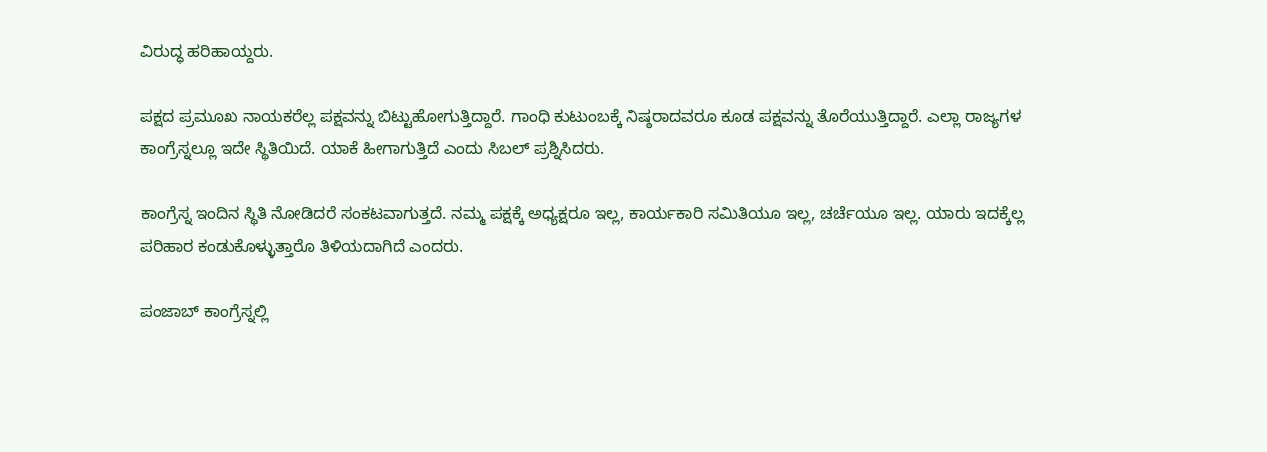ವಿರುದ್ಧ ಹರಿಹಾಯ್ದರು.

ಪಕ್ಷದ ಪ್ರಮೂಖ ನಾಯಕರೆಲ್ಲ ಪಕ್ಷವನ್ನು ಬಿಟ್ಟುಹೋಗುತ್ತಿದ್ದಾರೆ. ಗಾಂಧಿ ಕುಟುಂಬಕ್ಕೆ ನಿಷ್ಠರಾದವರೂ ಕೂಡ ಪಕ್ಷವನ್ನು ತೊರೆಯುತ್ತಿದ್ದಾರೆ. ಎಲ್ಲಾ ರಾಜ್ಯಗಳ ಕಾಂಗ್ರೆಸ್ನಲ್ಲೂ ಇದೇ ಸ್ಥಿತಿಯಿದೆ. ಯಾಕೆ ಹೀಗಾಗುತ್ತಿದೆ ಎಂದು ಸಿಬಲ್ ಪ್ರಶ್ನಿಸಿದರು.

ಕಾಂಗ್ರೆಸ್ನ ಇಂದಿನ ಸ್ಥಿತಿ ನೋಡಿದರೆ ಸಂಕಟವಾಗುತ್ತದೆ. ನಮ್ಮ ಪಕ್ಷಕ್ಕೆ ಅಧ್ಯಕ್ಷರೂ ಇಲ್ಲ, ಕಾರ್ಯಕಾರಿ ಸಮಿತಿಯೂ ಇಲ್ಲ, ಚರ್ಚೆಯೂ ಇಲ್ಲ. ಯಾರು ಇದಕ್ಕೆಲ್ಲ ಪರಿಹಾರ ಕಂಡುಕೊಳ್ಳುತ್ತಾರೊ ತಿಳಿಯದಾಗಿದೆ ಎಂದರು.

ಪಂಜಾಬ್ ಕಾಂಗ್ರೆಸ್ನಲ್ಲಿ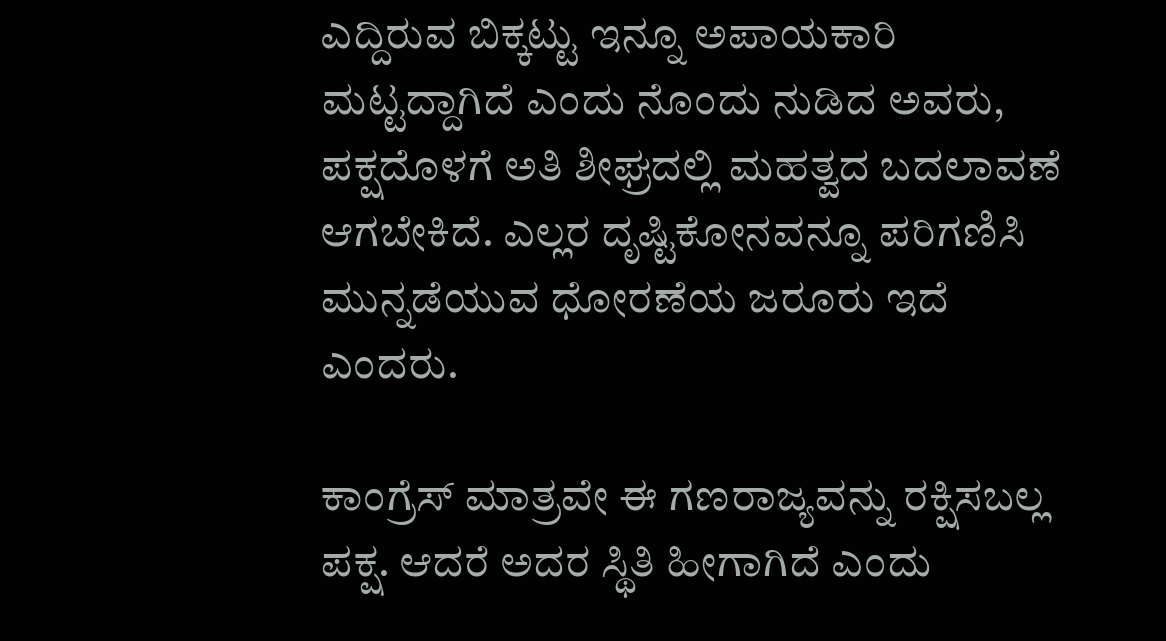ಎದ್ದಿರುವ ಬಿಕ್ಕಟ್ಟು ಇನ್ನೂ ಅಪಾಯಕಾರಿ ಮಟ್ಟದ್ದಾಗಿದೆ ಎಂದು ನೊಂದು ನುಡಿದ ಅವರು, ಪಕ್ಷದೊಳಗೆ ಅತಿ ಶೀಘ್ರದಲ್ಲಿ ಮಹತ್ವದ ಬದಲಾವಣೆ ಆಗಬೇಕಿದೆ. ಎಲ್ಲರ ದೃಷ್ಟಿಕೋನವನ್ನೂ ಪರಿಗಣಿಸಿ ಮುನ್ನಡೆಯುವ ಧೋರಣೆಯ ಜರೂರು ಇದೆ ಎಂದರು.

ಕಾಂಗ್ರೆಸ್ ಮಾತ್ರವೇ ಈ ಗಣರಾಜ್ಯವನ್ನು ರಕ್ಷಿಸಬಲ್ಲ ಪಕ್ಷ. ಆದರೆ ಅದರ ಸ್ಥಿತಿ ಹೀಗಾಗಿದೆ ಎಂದು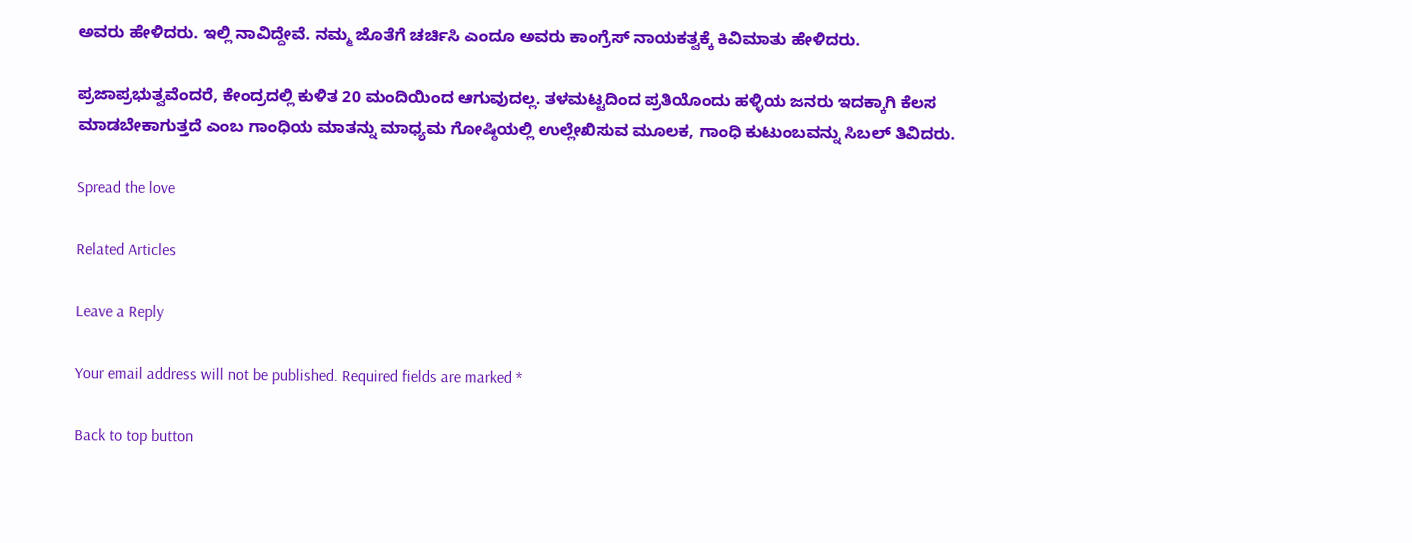ಅವರು ಹೇಳಿದರು. ಇಲ್ಲಿ ನಾವಿದ್ದೇವೆ. ನಮ್ಮ ಜೊತೆಗೆ ಚರ್ಚಿಸಿ ಎಂದೂ ಅವರು ಕಾಂಗ್ರೆಸ್ ನಾಯಕತ್ವಕ್ಕೆ ಕಿವಿಮಾತು ಹೇಳಿದರು.

ಪ್ರಜಾಪ್ರಭುತ್ವವೆಂದರೆ, ಕೇಂದ್ರದಲ್ಲಿ ಕುಳಿತ 20 ಮಂದಿಯಿಂದ ಆಗುವುದಲ್ಲ. ತಳಮಟ್ಟದಿಂದ ಪ್ರತಿಯೊಂದು ಹಳ್ಳಿಯ ಜನರು ಇದಕ್ಕಾಗಿ ಕೆಲಸ ಮಾಡಬೇಕಾಗುತ್ತದೆ ಎಂಬ ಗಾಂಧಿಯ ಮಾತನ್ನು ಮಾಧ್ಯಮ ಗೋಷ್ಠಿಯಲ್ಲಿ ಉಲ್ಲೇಖಿಸುವ ಮೂಲಕ, ಗಾಂಧಿ ಕುಟುಂಬವನ್ನು ಸಿಬಲ್ ತಿವಿದರು.

Spread the love

Related Articles

Leave a Reply

Your email address will not be published. Required fields are marked *

Back to top button